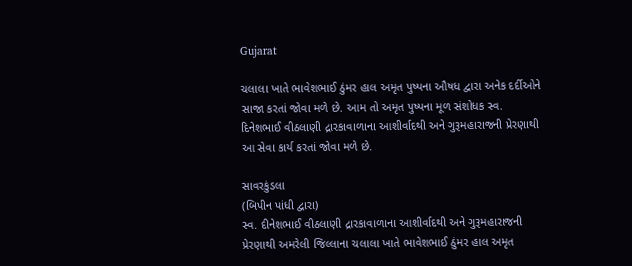Gujarat

ચલાલા ખાતે ભાવેશભાઈ ઠુંમર હાલ અમૃત પુષ્પના ઔષધ દ્વારા અનેક દર્દીઓને સાજા કરતાં જોવા મળે છે. આમ તો અમૃત પુષ્પના મૂળ સંશોધક સ્વ. દિનેશભાઈ વીઠલાણી દ્રારકાવાળાના આશીર્વાદથી અને ગુરૂમહારાજની પ્રેરણાથી આ સેવા કાર્ય કરતાં જોવા મળે છે.

સાવરકુંડલા
(બિપીન પાંધી દ્વારા)
સ્વ. દીનેશભાઈ વીઠલાણી દ્રારકાવાળાના આશીર્વાદથી અને ગુરૂમહારાજની પ્રેરણાથી અમરેલી જિલ્લાના ચલાલા ખાતે ભાવેશભાઈ ઠુંમર હાલ અમૃત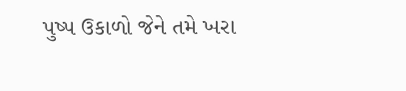પુષ્પ ઉકાળો જેને તમે ખરા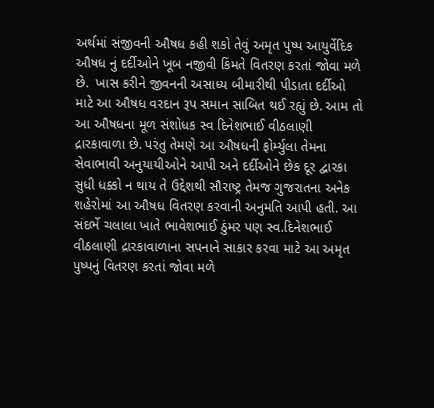અર્થમાં સંજીવની ઔષધ કહી શકો તેવું અમૃત પુષ્પ આયુર્વેદિક ઔષધ નું દર્દીઓને ખૂબ નજીવી કિંમતે વિતરણ કરતાં જોવા મળે છે.  ખાસ કરીને જીવનની અસાધ્ય બીમારીથી પીડાતા દર્દીઓ માટે આ ઔષધ વરદાન રૂપ સમાન સાબિત થઈ રહ્યું છે. આમ તો આ ઔષધના મૂળ સંશોધક સ્વ દિનેશભાઈ વીઠલાણી દ્રારકાવાળા છે. પરંતુ તેમણે આ ઔષધની ફોર્મ્યુલા તેમના સેવાભાવી અનુયાયીઓને આપી અને દર્દીઓને છેક દૂર દ્વારકા સુધી ધક્કો ન થાય તે ઉદ્દેશથી સૌરાષ્ટ્ર તેમજ ગુજરાતના અનેક શહેરોમાં આ ઔષધ વિતરણ કરવાની અનુમતિ આપી હતી. આ સંદર્ભે ચલાલા ખાતે ભાવેશભાઈ ઠુંમર પણ સ્વ.દિનેશભાઈ વીઠલાણી દ્રારકાવાળાના સપનાને સાકાર કરવા માટે આ અમૃત પુષ્પનું વિતરણ કરતાં જોવા મળે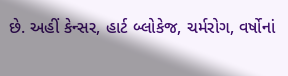છે. અહીં કેન્સર, હાર્ટ બ્લોકેજ, ચર્મરોગ, વર્ષોનાં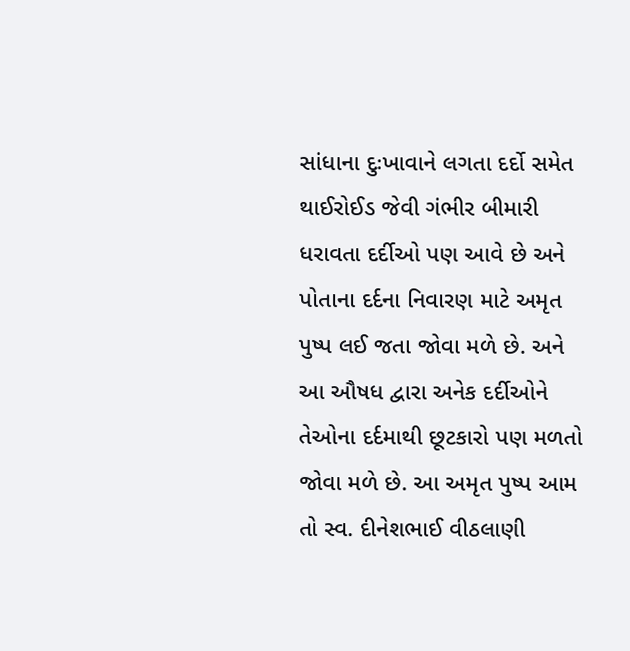સાંધાના દુઃખાવાને લગતા દર્દો સમેત થાઈરોઈડ જેવી ગંભીર બીમારી ધરાવતા દર્દીઓ પણ આવે છે અને પોતાના દર્દના નિવારણ માટે અમૃત પુષ્પ લઈ જતા જોવા મળે છે. અને આ ઔષધ દ્વારા અનેક દર્દીઓને તેઓના દર્દમાથી છૂટકારો પણ મળતો જોવા મળે છે. આ અમૃત પુષ્પ આમ તો સ્વ. દીનેશભાઈ વીઠલાણી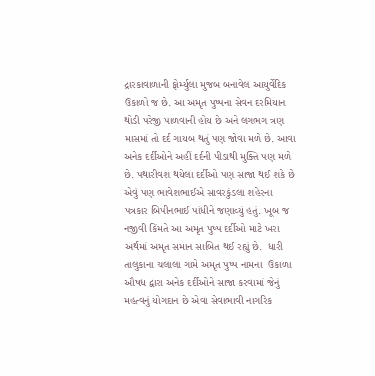દ્રારકાવાળાની ફોર્મ્યુલા મુજબ બનાવેલ આયુર્વેદિક ઉકાળો જ છે. આ અમૃત પુષ્પના સેવન દરમિયાન થોડી પરેજી પાળવાની હોય છે અને લગભગ ત્રણ માસમાં તો દર્દ ગાયબ થતું પણ જોવા મળે છે. આવા અનેક દર્દીઓને અહીં દર્દની પીડાથી મુક્તિ પણ મળે છે. પથારીવશ થયેલા દર્દીઓ પણ સાજા થઈ શકે છે એવું પણ ભાવેશભાઈએ સાવરકુંડલા શહેરના પત્રકાર બિપીનભાઈ પાંધીને જણાવ્યું હતું. ખૂબ જ નજીવી કિંમતે આ અમૃત પુષ્પ દર્દીઓ માટે ખરા અર્થમાં અમૃત સમાન સાબિત થઈ રહ્યું છે.  ધારી તાલુકાના ચલાલા ગામે અમૃત પુષ્પ નામના  ઉકાળા ઔષધ દ્વારા અનેક દર્દીઓને સાજા કરવામાં જેનું મહત્વનું યોગદાન છે એવા સેવાભાવી નાગરિક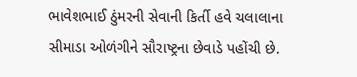ભાવેશભાઈ ઠુંમરની સેવાની કિર્તી હવે ચલાલાના સીમાડા ઓળંગીને સૌરાષ્ટ્રના છેવાડે પહોંચી છે.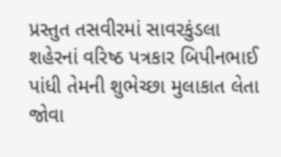પ્રસ્તુત તસવીરમાં સાવરકુંડલા શહેરનાં વરિષ્ઠ પત્રકાર બિપીનભાઈ પાંધી તેમની શુભેચ્છા મુલાકાત લેતા જોવા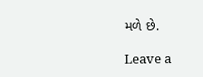મળે છે.

Leave a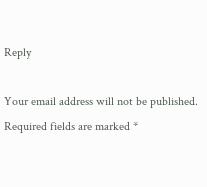Reply

Your email address will not be published. Required fields are marked *